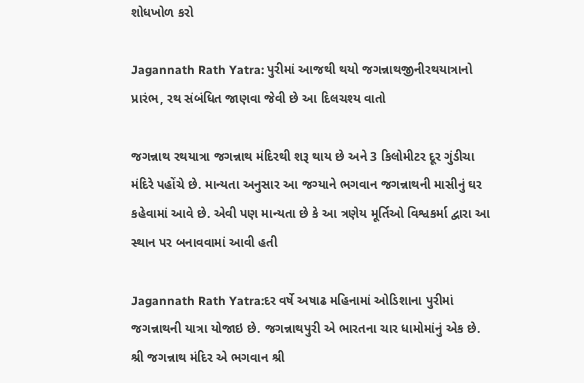શોધખોળ કરો

Jagannath Rath Yatra: પુરીમાં આજથી થયો જગન્નાથજીનીરથયાત્રાનો પ્રારંભ, રથ સંબંધિત જાણવા જેવી છે આ દિલચશ્ય વાતો

જગન્નાથ રથયાત્રા જગન્નાથ મંદિરથી શરૂ થાય છે અને 3 કિલોમીટર દૂર ગુંડીચા મંદિરે પહોંચે છે. માન્યતા અનુસાર આ જગ્યાને ભગવાન જગન્નાથની માસીનું ઘર કહેવામાં આવે છે. એવી પણ માન્યતા છે કે આ ત્રણેય મૂર્તિઓ વિશ્વકર્મા દ્વારા આ સ્થાન પર બનાવવામાં આવી હતી

Jagannath Rath Yatra:દર વર્ષે અષાઢ મહિનામાં ઓડિશાના પુરીમાં જગન્નાથની યાત્રા યોજાઇ છે. જગન્નાથપુરી એ ભારતના ચાર ધામોમાંનું એક છે. શ્રી જગન્નાથ મંદિર એ ભગવાન શ્રી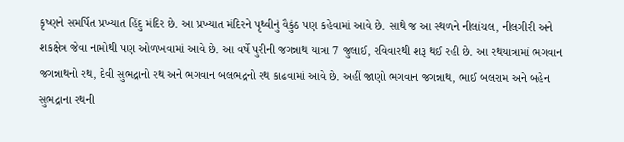કૃષ્ણને સમર્પિત પ્રખ્યાત હિંદુ મંદિર છે. આ પ્રખ્યાત મંદિરને પૃથ્વીનું વૈકુંઠ પણ કહેવામાં આવે છે. સાથે જ આ સ્થળને નીલાંચલ, નીલગીરી અને શકક્ષેત્ર જેવા નામોથી પણ ઓળખવામાં આવે છે. આ વર્ષે પુરીની જગન્નાથ યાત્રા 7 જુલાઈ, રવિવારથી શરૂ થઈ રહી છે. આ રથયાત્રામાં ભગવાન જગન્નાથનો રથ, દેવી સુભદ્રાનો રથ અને ભગવાન બલભદ્રનો રથ કાઢવામાં આવે છે. અહીં જાણો ભગવાન જગન્નાથ, ભાઈ બલરામ અને બહેન સુભદ્રાના રથની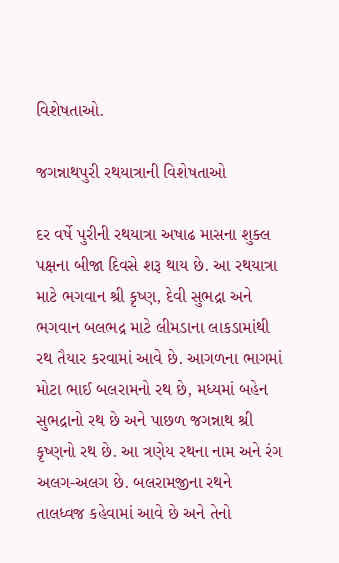વિશેષતાઓ.

જગન્નાથપુરી રથયાત્રાની વિશેષતાઓ

દર વર્ષે પુરીની રથયાત્રા અષાઢ માસના શુક્લ પક્ષના બીજા દિવસે શરૂ થાય છે. આ રથયાત્રા માટે ભગવાન શ્રી કૃષ્ણ, દેવી સુભદ્રા અને ભગવાન બલભદ્ર માટે લીમડાના લાકડામાંથી રથ તૈયાર કરવામાં આવે છે. આગળના ભાગમાં મોટા ભાઈ બલરામનો રથ છે, મધ્યમાં બહેન સુભદ્રાનો રથ છે અને પાછળ જગન્નાથ શ્રી કૃષ્ણનો રથ છે. આ ત્રણેય રથના નામ અને રંગ અલગ-અલગ છે. બલરામજીના રથને તાલધ્વજ કહેવામાં આવે છે અને તેનો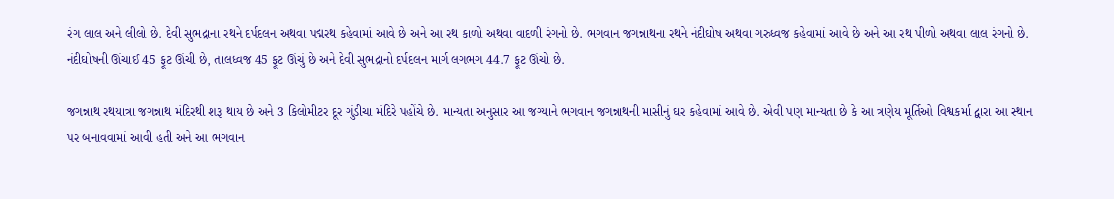રંગ લાલ અને લીલો છે. દેવી સુભદ્રાના રથને દર્પદલન અથવા પદ્મરથ કહેવામાં આવે છે અને આ રથ કાળો અથવા વાદળી રંગનો છે. ભગવાન જગન્નાથના રથને નંદીઘોષ અથવા ગરુધ્વજ કહેવામાં આવે છે અને આ રથ પીળો અથવા લાલ રંગનો છે. નંદીઘોષની ઊંચાઈ 45 ફૂટ ઊંચી છે, તાલધ્વજ 45 ફૂટ ઊંચું છે અને દેવી સુભદ્રાનો દર્પદલન માર્ગ લગભગ 44.7 ફૂટ ઊંચો છે.

જગન્નાથ રથયાત્રા જગન્નાથ મંદિરથી શરૂ થાય છે અને 3 કિલોમીટર દૂર ગુંડીચા મંદિરે પહોંચે છે. માન્યતા અનુસાર આ જગ્યાને ભગવાન જગન્નાથની માસીનું ઘર કહેવામાં આવે છે. એવી પણ માન્યતા છે કે આ ત્રણેય મૂર્તિઓ વિશ્વકર્મા દ્વારા આ સ્થાન પર બનાવવામાં આવી હતી અને આ ભગવાન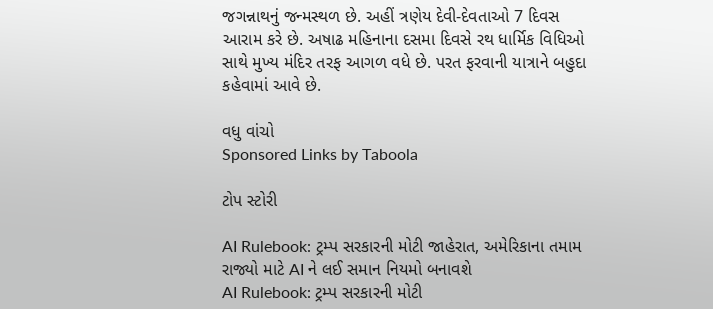જગન્નાથનું જન્મસ્થળ છે. અહીં ત્રણેય દેવી-દેવતાઓ 7 દિવસ આરામ કરે છે. અષાઢ મહિનાના દસમા દિવસે રથ ધાર્મિક વિધિઓ સાથે મુખ્ય મંદિર તરફ આગળ વધે છે. પરત ફરવાની યાત્રાને બહુદા કહેવામાં આવે છે.

વધુ વાંચો
Sponsored Links by Taboola

ટોપ સ્ટોરી

AI Rulebook: ટ્રમ્પ સરકારની મોટી જાહેરાત, અમેરિકાના તમામ રાજ્યો માટે AI ને લઈ સમાન નિયમો બનાવશે
AI Rulebook: ટ્રમ્પ સરકારની મોટી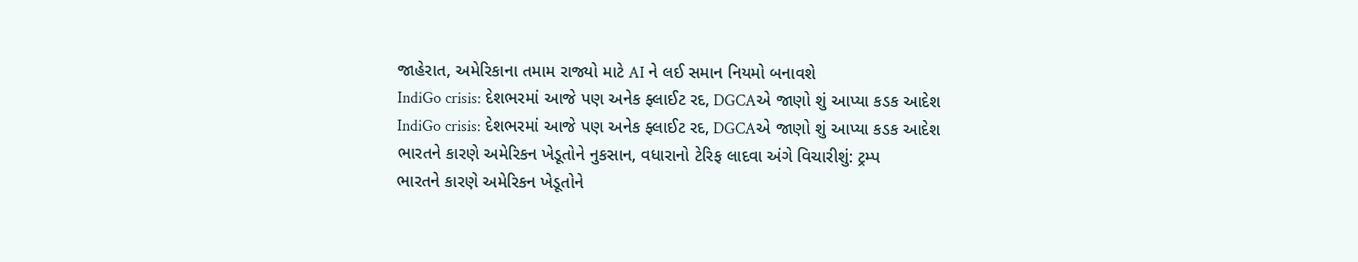જાહેરાત, અમેરિકાના તમામ રાજ્યો માટે AI ને લઈ સમાન નિયમો બનાવશે
IndiGo crisis: દેશભરમાં આજે પણ અનેક ફ્લાઈટ રદ, DGCAએ જાણો શું આપ્યા કડક આદેશ
IndiGo crisis: દેશભરમાં આજે પણ અનેક ફ્લાઈટ રદ, DGCAએ જાણો શું આપ્યા કડક આદેશ
ભારતને કારણે અમેરિકન ખેડૂતોને નુકસાન, વધારાનો ટેરિફ લાદવા અંગે વિચારીશું: ટ્રમ્પ
ભારતને કારણે અમેરિકન ખેડૂતોને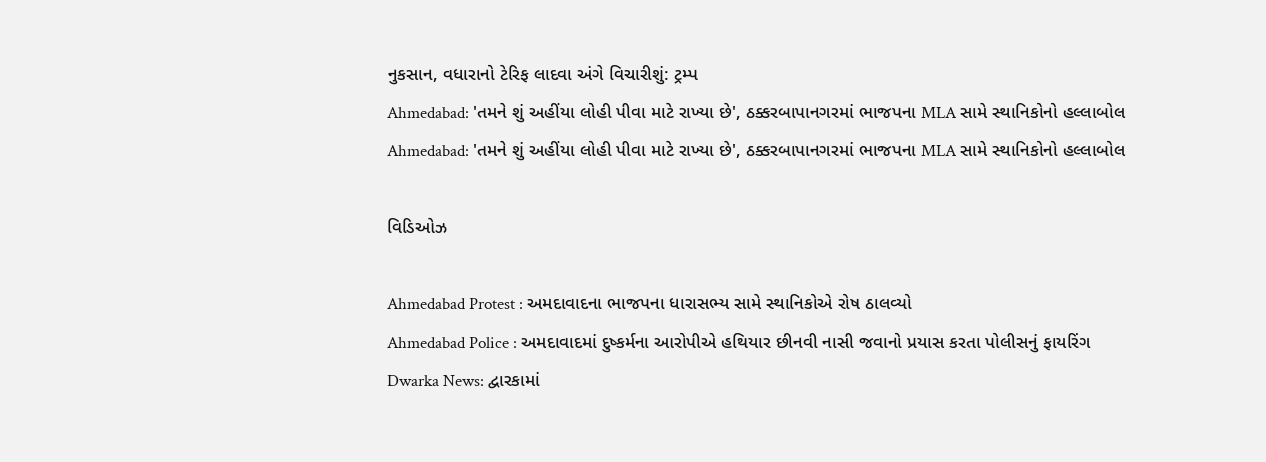નુકસાન, વધારાનો ટેરિફ લાદવા અંગે વિચારીશું: ટ્રમ્પ
Ahmedabad: 'તમને શું અહીંયા લોહી પીવા માટે રાખ્યા છે', ઠક્કરબાપાનગરમાં ભાજપના MLA સામે સ્થાનિકોનો હલ્લાબોલ
Ahmedabad: 'તમને શું અહીંયા લોહી પીવા માટે રાખ્યા છે', ઠક્કરબાપાનગરમાં ભાજપના MLA સામે સ્થાનિકોનો હલ્લાબોલ

વિડિઓઝ

Ahmedabad Protest : અમદાવાદના ભાજપના ધારાસભ્ય સામે સ્થાનિકોએ રોષ ઠાલવ્યો
Ahmedabad Police : અમદાવાદમાં દુષ્કર્મના આરોપીએ હથિયાર છીનવી નાસી જવાનો પ્રયાસ કરતા પોલીસનું ફાયરિંગ
Dwarka News: દ્વારકામાં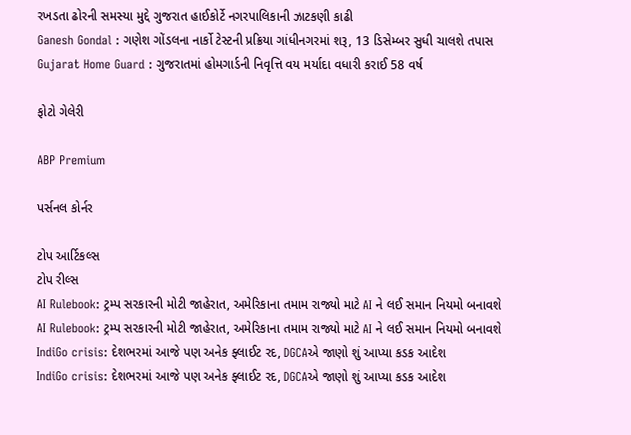રખડતા ઢોરની સમસ્યા મુદ્દે ગુજરાત હાઈકોર્ટે નગરપાલિકાની ઝાટકણી કાઢી
Ganesh Gondal : ગણેશ ગોંડલના નાર્કો ટેસ્ટની પ્રક્રિયા ગાંધીનગરમાં શરૂ, 13 ડિસેમ્બર સુધી ચાલશે તપાસ
Gujarat Home Guard : ગુજરાતમાં હોમગાર્ડની નિવૃત્તિ વય મર્યાદા વધારી કરાઈ 58 વર્ષ

ફોટો ગેલેરી

ABP Premium

પર્સનલ કોર્નર

ટોપ આર્ટિકલ્સ
ટોપ રીલ્સ
AI Rulebook: ટ્રમ્પ સરકારની મોટી જાહેરાત, અમેરિકાના તમામ રાજ્યો માટે AI ને લઈ સમાન નિયમો બનાવશે
AI Rulebook: ટ્રમ્પ સરકારની મોટી જાહેરાત, અમેરિકાના તમામ રાજ્યો માટે AI ને લઈ સમાન નિયમો બનાવશે
IndiGo crisis: દેશભરમાં આજે પણ અનેક ફ્લાઈટ રદ, DGCAએ જાણો શું આપ્યા કડક આદેશ
IndiGo crisis: દેશભરમાં આજે પણ અનેક ફ્લાઈટ રદ, DGCAએ જાણો શું આપ્યા કડક આદેશ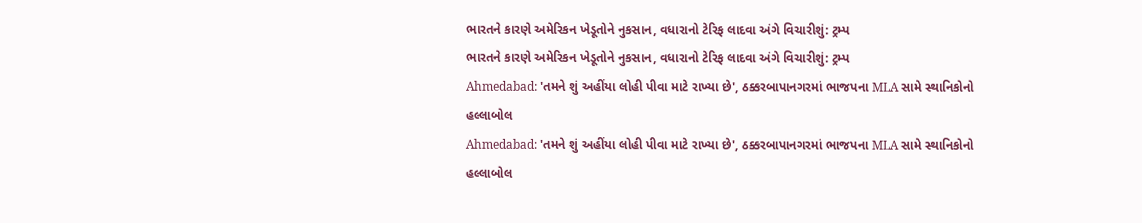ભારતને કારણે અમેરિકન ખેડૂતોને નુકસાન, વધારાનો ટેરિફ લાદવા અંગે વિચારીશું: ટ્રમ્પ
ભારતને કારણે અમેરિકન ખેડૂતોને નુકસાન, વધારાનો ટેરિફ લાદવા અંગે વિચારીશું: ટ્રમ્પ
Ahmedabad: 'તમને શું અહીંયા લોહી પીવા માટે રાખ્યા છે', ઠક્કરબાપાનગરમાં ભાજપના MLA સામે સ્થાનિકોનો હલ્લાબોલ
Ahmedabad: 'તમને શું અહીંયા લોહી પીવા માટે રાખ્યા છે', ઠક્કરબાપાનગરમાં ભાજપના MLA સામે સ્થાનિકોનો હલ્લાબોલ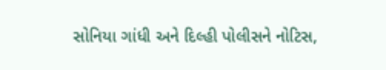સોનિયા ગાંધી અને દિલ્હી પોલીસને નોટિસ,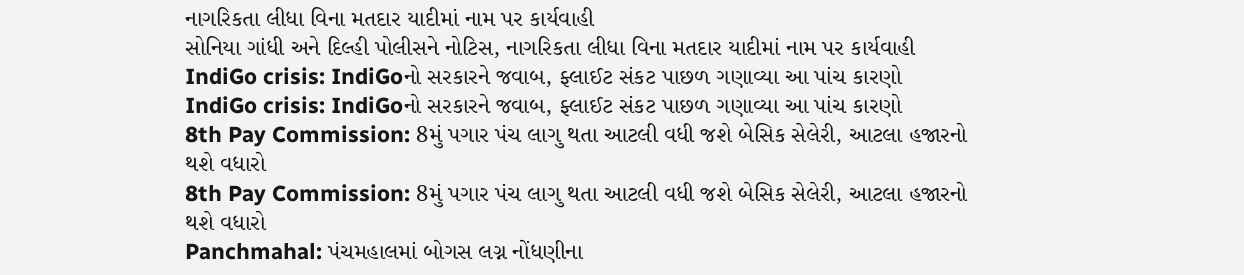નાગરિકતા લીધા વિના મતદાર યાદીમાં નામ પર કાર્યવાહી
સોનિયા ગાંધી અને દિલ્હી પોલીસને નોટિસ, નાગરિકતા લીધા વિના મતદાર યાદીમાં નામ પર કાર્યવાહી
IndiGo crisis: IndiGoનો સરકારને જવાબ, ફ્લાઈટ સંકટ પાછળ ગણાવ્યા આ પાંચ કારણો
IndiGo crisis: IndiGoનો સરકારને જવાબ, ફ્લાઈટ સંકટ પાછળ ગણાવ્યા આ પાંચ કારણો
8th Pay Commission: 8મું પગાર પંચ લાગુ થતા આટલી વધી જશે બેસિક સેલેરી, આટલા હજારનો થશે વધારો
8th Pay Commission: 8મું પગાર પંચ લાગુ થતા આટલી વધી જશે બેસિક સેલેરી, આટલા હજારનો થશે વધારો
Panchmahal: પંચમહાલમાં બોગસ લગ્ન નોંધણીના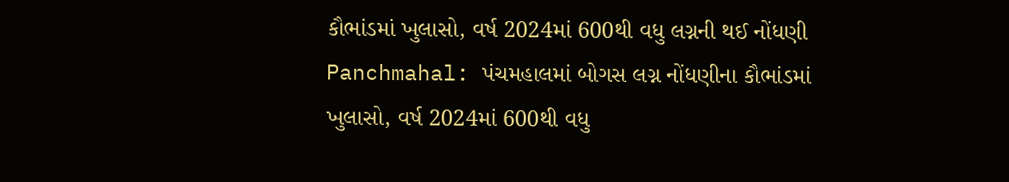કૌભાંડમાં ખુલાસો, વર્ષ 2024માં 600થી વધુ લગ્નની થઈ નોંધણી
Panchmahal: પંચમહાલમાં બોગસ લગ્ન નોંધણીના કૌભાંડમાં ખુલાસો, વર્ષ 2024માં 600થી વધુ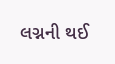લગ્નની થઈ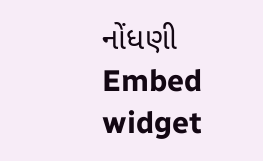નોંધણી
Embed widget